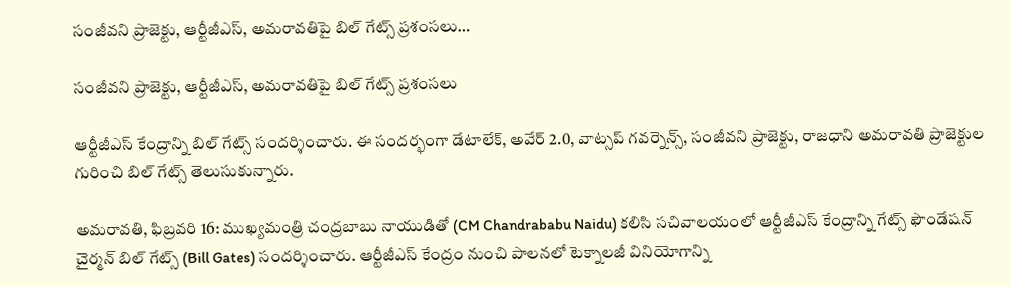సంజీవని ప్రాజెక్టు, ఆర్టీజీఎస్, అమరావతిపై బిల్ గేట్స్ ప్రశంసలు…

సంజీవని ప్రాజెక్టు, ఆర్టీజీఎస్, అమరావతిపై బిల్ గేట్స్ ప్రశంసలు

ఆర్టీజీఎస్ కేంద్రాన్ని బిల్ గేట్స్ సందర్శించారు. ఈ సందర్భంగా డేటాలేక్, అవేర్ 2.0, వాట్సప్ గవర్నెన్స్, సంజీవని ప్రాజెక్టు, రాజధాని అమరావతి ప్రాజెక్టుల గురించి బిల్‌ గేట్స్ తెలుసుకున్నారు.

అమరావతి, ఫిబ్రవరి 16: ముఖ్యమంత్రి చంద్రబాబు నాయుడితో (CM Chandrababu Naidu) కలిసి సచివాలయంలో ఆర్టీజీఎస్ కేంద్రాన్ని గేట్స్ ఫౌండేషన్ చైర్మన్ బిల్ గేట్స్ (Bill Gates) సందర్శించారు. ఆర్టీజీఎస్ కేంద్రం నుంచి పాలనలో టెక్నాలజీ వినియోగాన్ని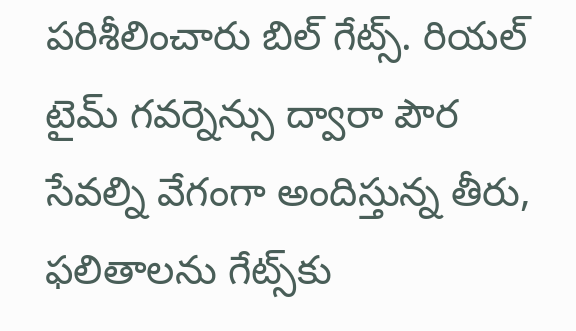పరిశీలించారు బిల్ గేట్స్. రియల్ టైమ్ గవర్నెన్సు ద్వారా పౌర సేవల్ని వేగంగా అందిస్తున్న తీరు, ఫలితాలను గేట్స్‌కు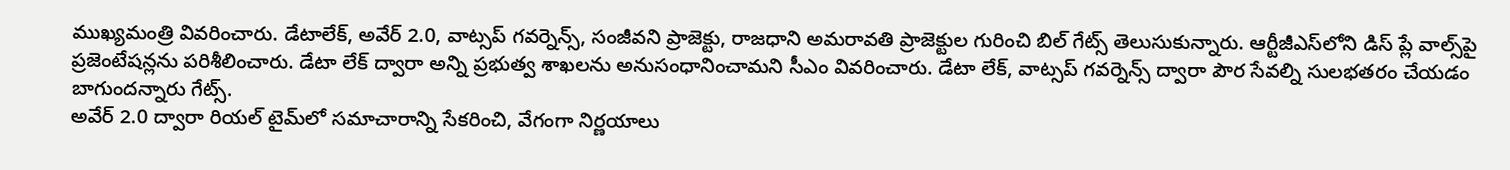ముఖ్యమంత్రి వివరించారు. డేటాలేక్, అవేర్ 2.0, వాట్సప్ గవర్నెన్స్, సంజీవని ప్రాజెక్టు, రాజధాని అమరావతి ప్రాజెక్టుల గురించి బిల్‌ గేట్స్ తెలుసుకున్నారు. ఆర్టీజీఎస్‌లోని డిస్ ప్లే వాల్స్‌పై ప్రజెంటేషన్లను పరిశీలించారు. డేటా లేక్ ద్వారా అన్ని ప్రభుత్వ శాఖలను అనుసంధానించామని సీఎం వివరించారు. డేటా లేక్, వాట్సప్ గవర్నెన్స్ ద్వారా పౌర సేవల్ని సులభతరం చేయడం బాగుందన్నారు గేట్స్.
అవేర్ 2.0 ద్వారా రియల్ టైమ్‌లో సమాచారాన్ని సేకరించి, వేగంగా నిర్ణయాలు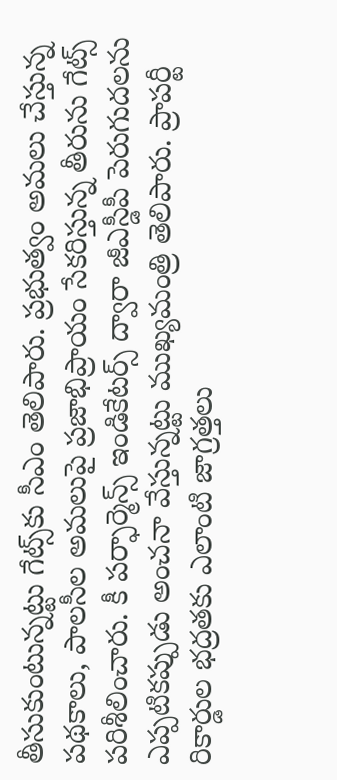తీసుకుంటున్నట్టు గేట్స్‌కు సీఎం తెలిపారు. ప్రభుత్వం అమలు చేస్తున్న పథకాలు, పాలసీల అమలుపై ప్రజాభిప్రాయం సేకరిస్తున్న తీరును గేట్స్ పరిశీలించారు. కీ పర్ఫార్మెన్స్ ఇండికేటర్స్ ద్వారా జీఎస్డీపీ పెరుగుదలను ఎప్పటికప్పుడు అంచనా వేస్తున్నట్టు ముఖ్యమంత్రి తెలిపారు. ప్రాపర్టీ రికార్డుల భద్రతకు ఎలాంటి జాగ్రత్తలు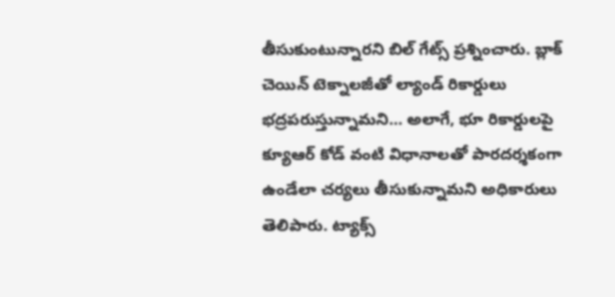తీసుకుంటున్నారని బిల్ గేట్స్ ప్రశ్నించారు. బ్లాక్ చెయిన్ టెక్నాలజీతో ల్యాండ్ రికార్డులు భద్రపరుస్తున్నామని… అలాగే, భూ రికార్డులపై క్యూఆర్ కోడ్ వంటి విధానాలతో పారదర్శకంగా ఉండేలా చర్యలు తీసుకున్నామని అధికారులు తెలిపారు. ట్యాక్స్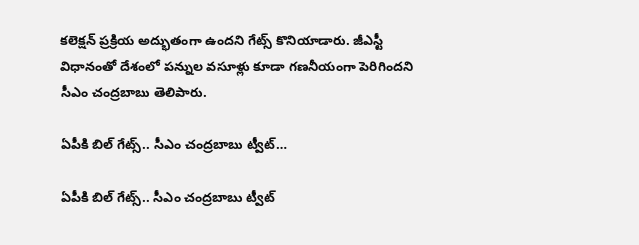కలెక్షన్ ప్రక్రియ అద్భుతంగా ఉందని గేట్స్ కొనియాడారు. జీఎస్టీ విధానంతో దేశంలో పన్నుల వసూళ్లు కూడా గణనీయంగా పెరిగిందని సీఎం చంద్రబాబు తెలిపారు.

ఏపీకి బిల్‌ గేట్స్‌.. సీఎం చంద్రబాబు ట్వీట్…

ఏపీకి బిల్‌ గేట్స్‌.. సీఎం చంద్రబాబు ట్వీట్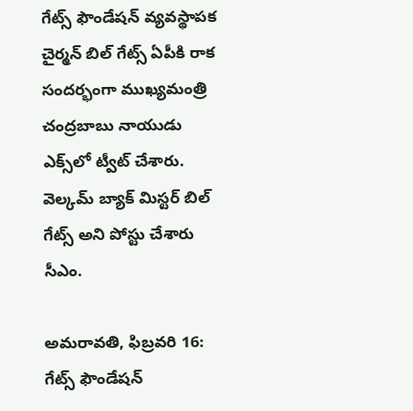గేట్స్ ఫౌండేషన్ వ్యవస్థాపక చైర్మన్ బిల్ గేట్స్ ఏపీకి రాక సందర్భంగా ముఖ్యమంత్రి చంద్రబాబు నాయుడు ఎక్స్‌లో ట్వీట్ చేశారు. వెల్కమ్ బ్యాక్ మిస్టర్ బిల్ గేట్స్ అని పోస్టు చేశారు సీఎం.

అమరావతి, ఫిబ్రవరి 16: గేట్స్ ఫౌండేషన్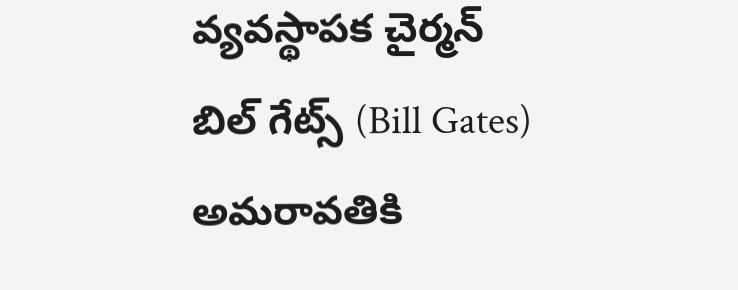వ్యవస్థాపక చైర్మన్ బిల్ గేట్స్ (Bill Gates) అమరావతికి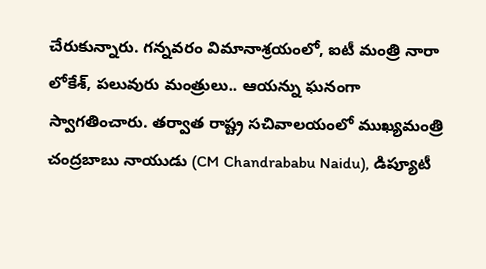చేరుకున్నారు. గన్నవరం విమానాశ్రయంలో, ఐటీ మంత్రి నారా లోకేశ్‌, పలువురు మంత్రులు.. ఆయన్ను ఘనంగా స్వాగతించారు. తర్వాత రాష్ట్ర సచివాలయంలో ముఖ్యమంత్రి చంద్రబాబు నాయుడు (CM Chandrababu Naidu), డిప్యూటీ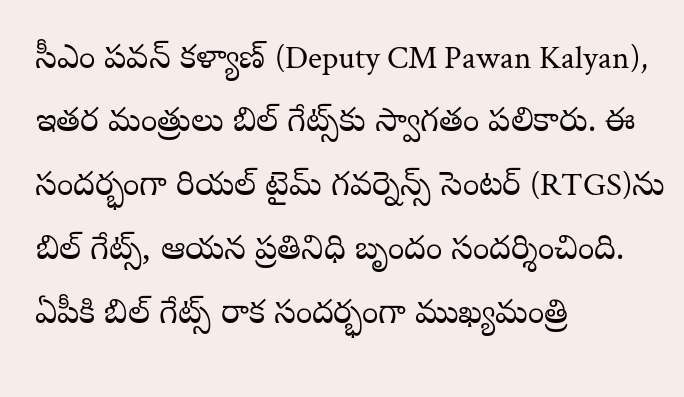సీఎం పవన్ కళ్యాణ్ (Deputy CM Pawan Kalyan), ఇతర మంత్రులు బిల్ గేట్స్‌కు స్వాగతం పలికారు. ఈ సందర్భంగా రియల్ టైమ్ గవర్నెన్స్ సెంటర్ (RTGS)ను బిల్ గేట్స్, ఆయన ప్రతినిధి బృందం సందర్శించింది.
ఏపీకి బిల్ గేట్స్ రాక సందర్భంగా ముఖ్యమంత్రి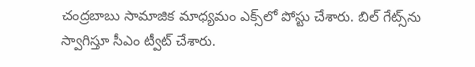చంద్రబాబు సామాజిక మాధ్యమం ఎక్స్‌లో పోస్టు చేశారు. బిల్ గేట్స్‌ను స్వాగిస్తూ సీఎం ట్వీట్ చేశారు.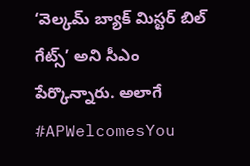‘వెల్కమ్ బ్యాక్ మిస్టర్ బిల్ గేట్స్’ అని సీఎం పేర్కొన్నారు. అలాగే #APWelcomesYou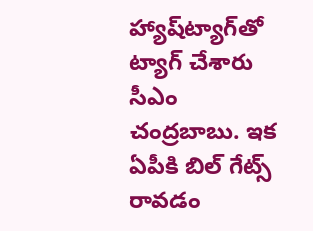హ్యాష్‌ట్యాగ్‌తో ట్యాగ్ చేశారు సీఎం చంద్రబాబు. ఇక ఏపీకి బిల్‌ గేట్స్ రావడం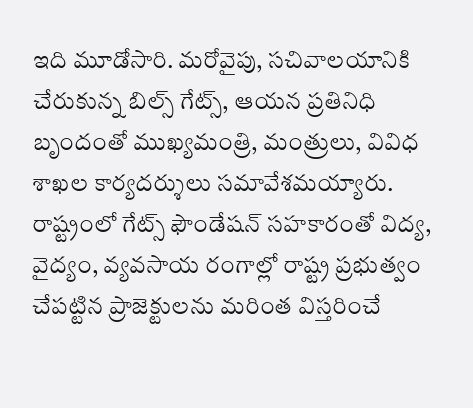ఇది మూడోసారి. మరోవైపు, సచివాలయానికి చేరుకున్న బిల్స్ గేట్స్, ఆయన ప్రతినిధి బృందంతో ముఖ్యమంత్రి, మంత్రులు, వివిధ శాఖల కార్యదర్శులు సమావేశమయ్యారు. రాష్ట్రంలో గేట్స్ ఫౌండేషన్ సహకారంతో విద్య, వైద్యం, వ్యవసాయ రంగాల్లో రాష్ట్ర ప్రభుత్వం చేపట్టిన ప్రాజెక్టులను మరింత విస్తరించే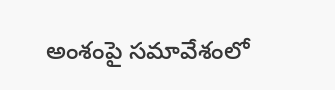అంశంపై సమావేశంలో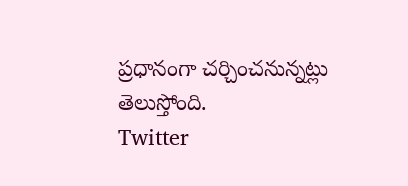ప్రధానంగా చర్చించనున్నట్లు తెలుస్తోంది.
Twitter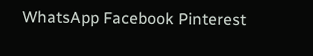WhatsApp Facebook Pinterest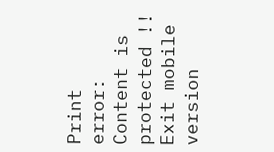Print
error: Content is protected !!
Exit mobile version